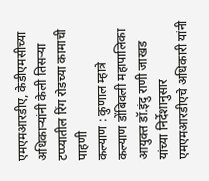एमएमआरडीए, केडीएमसीच्या अधिकाऱ्यांनी केली तिसऱ्या टप्प्यातील रिंग रोडच्या कामाची पाहणी
कल्याण : कुणाल म्हात्रे
कल्याण डोंबिवली महापालिका आयुक्त डॉ.इंदु राणी जाखड यांच्या निर्देशानुसार एमएमआरडीएचे अधिकारी यांनी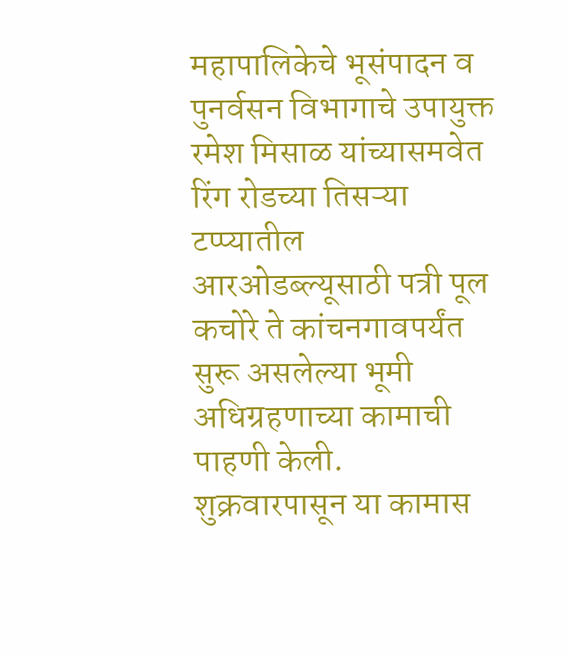महापालिकेचे भूसंपादन व पुनर्वसन विभागाचे उपायुक्त रमेश मिसाळ यांच्यासमवेत रिंग रोडच्या तिसऱ्या टप्प्यातील आरओडब्ल्यूसाठी पत्री पूल कचोरे ते कांचनगावपर्यंत सुरू असलेल्या भूमी अधिग्रहणाच्या कामाची पाहणी केली. शुक्रवारपासून या कामास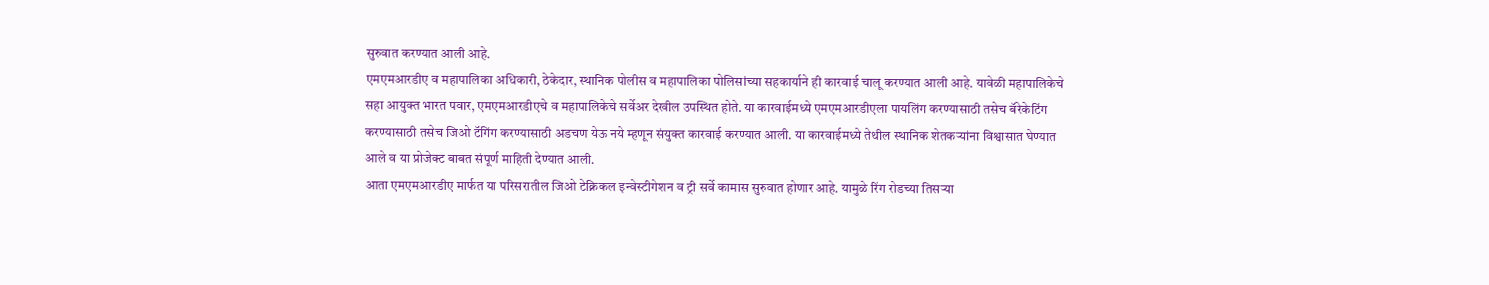सुरुवात करण्यात आली आहे.
एमएमआरडीए व महापालिका अधिकारी, ठेकेदार, स्थानिक पोलीस व महापालिका पोलिसांच्या सहकार्याने ही कारवाई चालू करण्यात आली आहे. यावेळी महापालिकेचे सहा आयुक्त भारत पवार, एमएमआरडीएचे व महापालिकेचे सर्वेअर देखील उपस्थित होते. या कारवाईमध्ये एमएमआरडीएला पायलिंग करण्यासाठी तसेच बॅरेकेटिंग करण्यासाठी तसेच जिओ टॅगिंग करण्यासाठी अडचण येऊ नये म्हणून संयुक्त कारवाई करण्यात आली. या कारवाईमध्ये तेथील स्थानिक शेतकऱ्यांना विश्वासात घेण्यात आले व या प्रोजेक्ट बाबत संपूर्ण माहिती देण्यात आली.
आता एमएमआरडीए मार्फत या परिसरातील जिओ टेक्निकल इन्वेस्टीगेशन व ट्री सर्वे कामास सुरुवात होणार आहे. यामुळे रिंग रोडच्या तिसऱ्या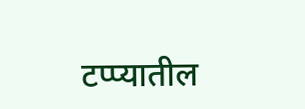टप्प्यातील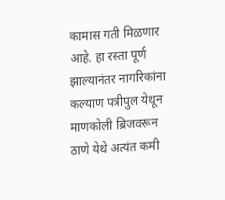कामास गती मिळणार आहे. हा रस्ता पूर्ण झाल्यानंतर नागरिकांना कल्याण पत्रीपुल येथून माणकोली ब्रिजवरून ठाणे येथे अत्यंत कमी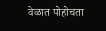वेळात पोहोचता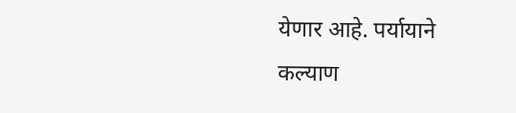येणार आहे. पर्यायाने कल्याण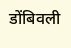डोंबिवली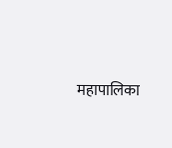महापालिका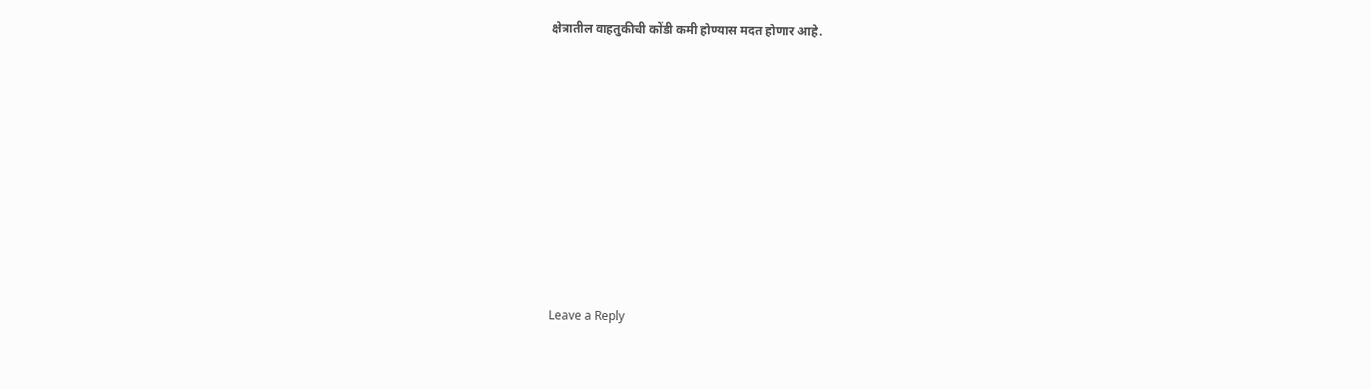क्षेत्रातील वाहतुकीची कोंडी कमी होण्यास मदत होणार आहे.














Leave a Reply